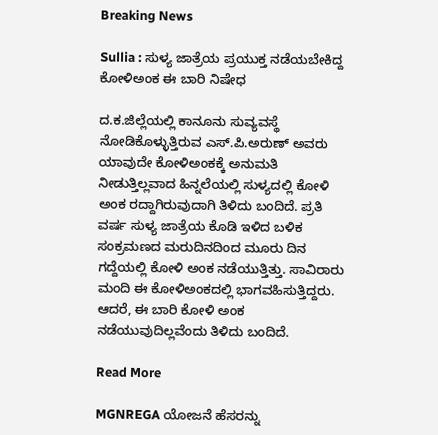Breaking News

Sullia : ಸುಳ್ಯ ಜಾತ್ರೆಯ ಪ್ರಯುಕ್ತ ನಡೆಯಬೇಕಿದ್ದ ಕೋಳಿಅಂಕ ಈ ಬಾರಿ ನಿಷೇಧ

ದ.ಕ.ಜಿಲ್ಲೆಯಲ್ಲಿ ಕಾನೂನು ಸುವ್ಯವಸ್ಥೆ ನೋಡಿಕೊಳ್ಳುತ್ತಿರುವ ಎಸ್.ಪಿ.ಅರುಣ್ ಅವರು ಯಾವುದೇ ಕೋಳಿಅಂಕಕ್ಕೆ ಅನುಮತಿ ನೀಡುತ್ತಿಲ್ಲವಾದ ಹಿನ್ನಲೆಯಲ್ಲಿ ಸುಳ್ಯದಲ್ಲಿ ಕೋಳಿ ಅಂಕ ರದ್ದಾಗಿರುವುದಾಗಿ ತಿಳಿದು ಬಂದಿದೆ. ಪ್ರತಿ ವರ್ಷ ಸುಳ್ಯ ಜಾತ್ರೆಯ ಕೊಡಿ ಇಳಿದ ಬಳಿಕ ಸಂಕ್ರಮಣದ ಮರುದಿನದಿಂದ ಮೂರು ದಿನ ಗದ್ದೆಯಲ್ಲಿ ಕೋಳಿ ಅಂಕ ನಡೆಯುತ್ತಿತ್ತು. ಸಾವಿರಾರು ಮಂದಿ ಈ ಕೋಳಿಅಂಕದಲ್ಲಿ ಭಾಗವಹಿಸುತ್ತಿದ್ದರು. ಆದರೆ, ಈ ಬಾರಿ ಕೋಳಿ ಅಂಕ ನಡೆಯುವುದಿಲ್ಲವೆಂದು ತಿಳಿದು ಬಂದಿದೆ.

Read More

MGNREGA ಯೋಜನೆ ಹೆಸರನ್ನು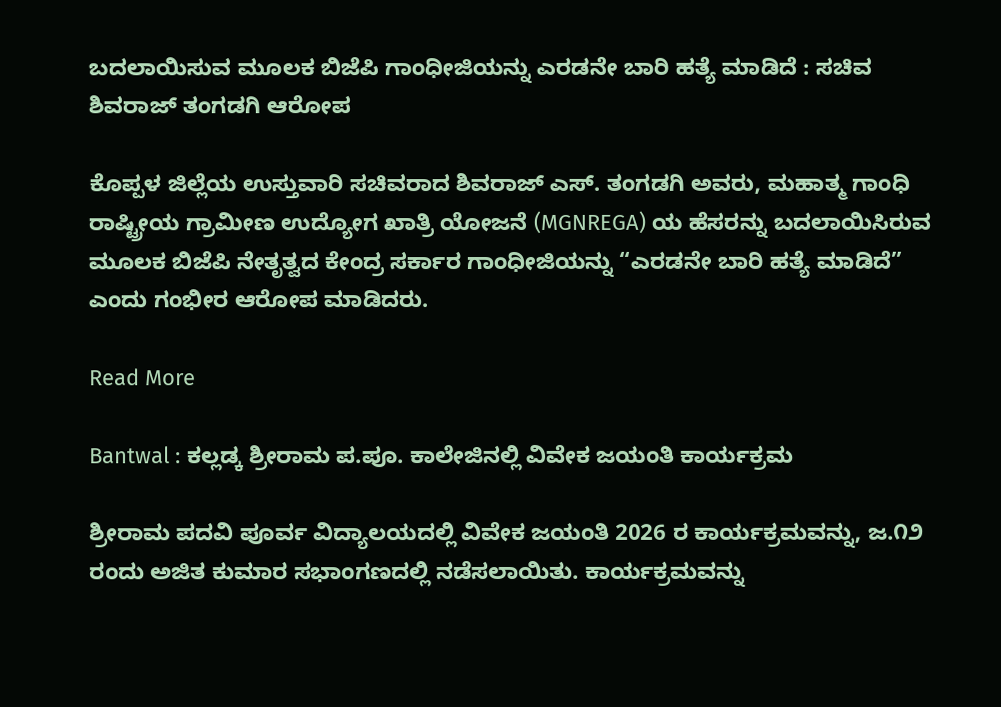ಬದಲಾಯಿಸುವ ಮೂಲಕ ಬಿಜೆಪಿ ಗಾಂಧೀಜಿಯನ್ನು ಎರಡನೇ ಬಾರಿ ಹತ್ಯೆ ಮಾಡಿದೆ : ಸಚಿವ ಶಿವರಾಜ್ ತಂಗಡಗಿ ಆರೋಪ

ಕೊಪ್ಪಳ ಜಿಲ್ಲೆಯ ಉಸ್ತುವಾರಿ ಸಚಿವರಾದ ಶಿವರಾಜ್ ಎಸ್. ತಂಗಡಗಿ ಅವರು, ಮಹಾತ್ಮ ಗಾಂಧಿ ರಾಷ್ಟ್ರೀಯ ಗ್ರಾಮೀಣ ಉದ್ಯೋಗ ಖಾತ್ರಿ ಯೋಜನೆ (MGNREGA) ಯ ಹೆಸರನ್ನು ಬದಲಾಯಿಸಿರುವ ಮೂಲಕ ಬಿಜೆಪಿ ನೇತೃತ್ವದ ಕೇಂದ್ರ ಸರ್ಕಾರ ಗಾಂಧೀಜಿಯನ್ನು “ಎರಡನೇ ಬಾರಿ ಹತ್ಯೆ ಮಾಡಿದೆ” ಎಂದು ಗಂಭೀರ ಆರೋಪ ಮಾಡಿದರು.

Read More

Bantwal : ಕಲ್ಲಡ್ಕ ಶ್ರೀರಾಮ ಪ.ಪೂ. ಕಾಲೇಜಿನಲ್ಲಿ ವಿವೇಕ ಜಯಂತಿ ಕಾರ್ಯಕ್ರಮ

ಶ್ರೀರಾಮ ಪದವಿ ಪೂರ್ವ ವಿದ್ಯಾಲಯದಲ್ಲಿ ವಿವೇಕ ಜಯಂತಿ 2026 ರ ಕಾರ್ಯಕ್ರಮವನ್ನು, ಜ.೧೨ ರಂದು ಅಜಿತ ಕುಮಾರ ಸಭಾಂಗಣದಲ್ಲಿ ನಡೆಸಲಾಯಿತು. ಕಾರ್ಯಕ್ರಮವನ್ನು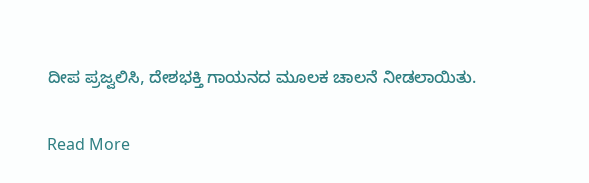ದೀಪ ಪ್ರಜ್ವಲಿಸಿ, ದೇಶಭಕ್ತಿ ಗಾಯನದ ಮೂಲಕ ಚಾಲನೆ ನೀಡಲಾಯಿತು.

Read More